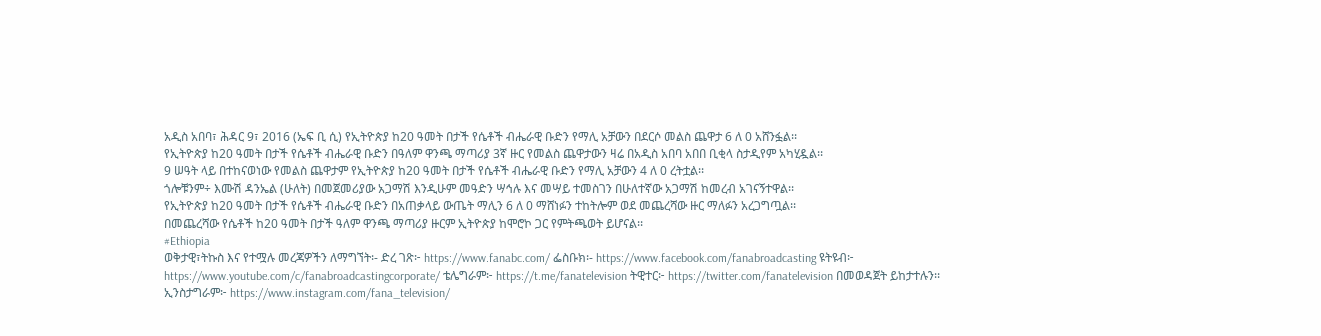አዲስ አበባ፣ ሕዳር 9፣ 2016 (ኤፍ ቢ ሲ) የኢትዮጵያ ከ20 ዓመት በታች የሴቶች ብሔራዊ ቡድን የማሊ አቻውን በደርሶ መልስ ጨዋታ 6 ለ 0 አሸንፏል፡፡
የኢትዮጵያ ከ20 ዓመት በታች የሴቶች ብሔራዊ ቡድን በዓለም ዋንጫ ማጣሪያ 3ኛ ዙር የመልስ ጨዋታውን ዛሬ በአዲስ አበባ አበበ ቢቂላ ስታዲየም አካሂዷል፡፡
9 ሠዓት ላይ በተከናወነው የመልስ ጨዋታም የኢትዮጵያ ከ20 ዓመት በታች የሴቶች ብሔራዊ ቡድን የማሊ አቻውን 4 ለ 0 ረትቷል፡፡
ጎሎቹንም÷ እሙሽ ዳንኤል (ሁለት) በመጀመሪያው አጋማሽ እንዲሁም መዓድን ሣኅሉ እና መሣይ ተመስገን በሁለተኛው አጋማሽ ከመረብ አገናኝተዋል፡፡
የኢትዮጵያ ከ20 ዓመት በታች የሴቶች ብሔራዊ ቡድን በአጠቃላይ ውጤት ማሊን 6 ለ 0 ማሸነፉን ተከትሎም ወደ መጨረሻው ዙር ማለፉን አረጋግጧል፡፡
በመጨረሻው የሴቶች ከ20 ዓመት በታች ዓለም ዋንጫ ማጣሪያ ዙርም ኢትዮጵያ ከሞሮኮ ጋር የምትጫወት ይሆናል፡፡
#Ethiopia
ወቅታዊ፣ትኩስ እና የተሟሉ መረጃዎችን ለማግኘት፡- ድረ ገጽ፦ https://www.fanabc.com/ ፌስቡክ፡- https://www.facebook.com/fanabroadcasting ዩትዩብ፦ https://www.youtube.com/c/fanabroadcastingcorporate/ ቴሌግራም፦ https://t.me/fanatelevision ትዊተር፦ https://twitter.com/fanatelevision በመወዳጀት ይከታተሉን፡፡ ኢንስታግራም፦ https://www.instagram.com/fana_television/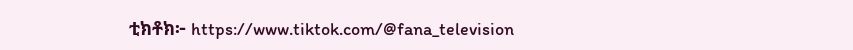ቲክቶክ፦ https://www.tiktok.com/@fana_television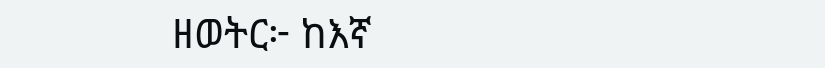ዘወትር፦ ከእኛ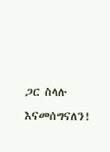ጋር ስላሉ እናመሰግናለን!